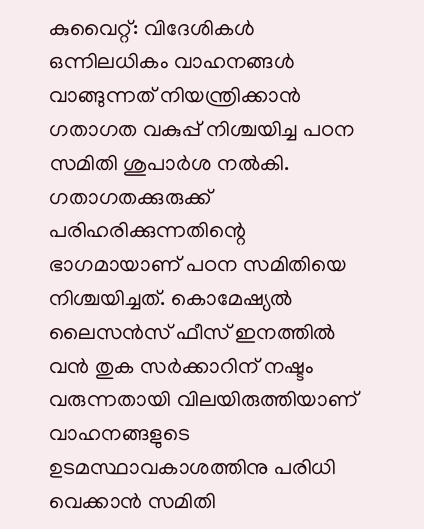കുവൈറ്റ്: വിദേശികൾ ഒന്നിലധികം വാഹനങ്ങൾ വാങ്ങുന്നത് നിയന്ത്രിക്കാൻ ഗതാഗത വകുപ്പ് നിശ്ചയിച്ച പഠന സമിതി ശുപാർശ നൽകി. ഗതാഗതക്കുരുക്ക് പരിഹരിക്കുന്നതിന്റെ ഭാഗമായാണ് പഠന സമിതിയെ നിശ്ചയിച്ചത്. കൊമേഷ്യൽ ലൈസൻസ് ഫീസ് ഇനത്തിൽ വൻ തുക സർക്കാറിന് നഷ്ടം വരുന്നതായി വിലയിരുത്തിയാണ് വാഹനങ്ങളുടെ ഉടമസ്ഥാവകാശത്തിനു പരിധി വെക്കാൻ സമിതി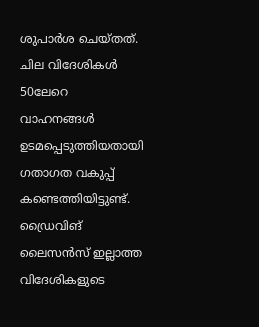ശുപാർശ ചെയ്തത്.
ചില വിദേശികൾ 50ലേറെ വാഹനങ്ങൾ ഉടമപ്പെടുത്തിയതായി ഗതാഗത വകുപ്പ് കണ്ടെത്തിയിട്ടുണ്ട്. ഡ്രൈവിങ് ലൈസൻസ് ഇല്ലാത്ത വിദേശികളുടെ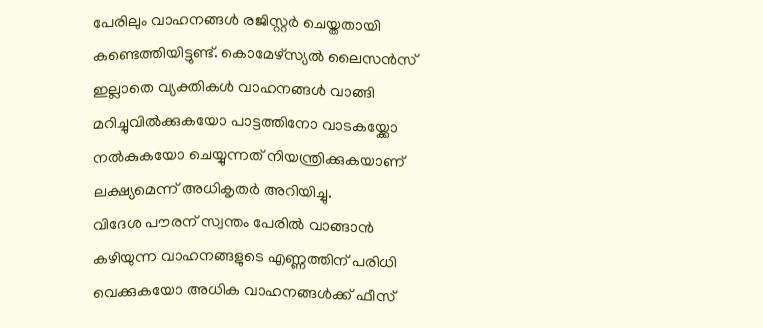പേരിലും വാഹനങ്ങൾ രജിസ്റ്റർ ചെയ്തതായി കണ്ടെത്തിയിട്ടുണ്ട്. കൊമേഴ്സ്യൽ ലൈസൻസ് ഇല്ലാതെ വ്യക്തികൾ വാഹനങ്ങൾ വാങ്ങി മറിച്ചുവിൽക്കുകയോ പാട്ടത്തിനോ വാടകയ്ക്കോ നൽകുകയോ ചെയ്യുന്നത് നിയന്ത്രിക്കുകയാണ് ലക്ഷ്യമെന്ന് അധികൃതർ അറിയിച്ചു.
വിദേശ പൗരന് സ്വന്തം പേരിൽ വാങ്ങാൻ കഴിയുന്ന വാഹനങ്ങളുടെ എണ്ണത്തിന് പരിധി വെക്കുകയോ അധിക വാഹനങ്ങൾക്ക് ഫീസ്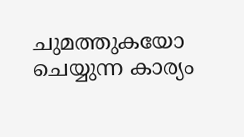ചുമത്തുകയോ ചെയ്യുന്ന കാര്യം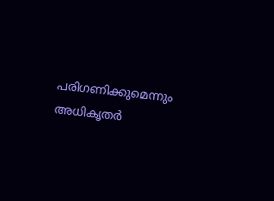പരിഗണിക്കുമെന്നും അധികൃതർ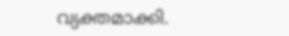വ്യക്തമാക്കി.